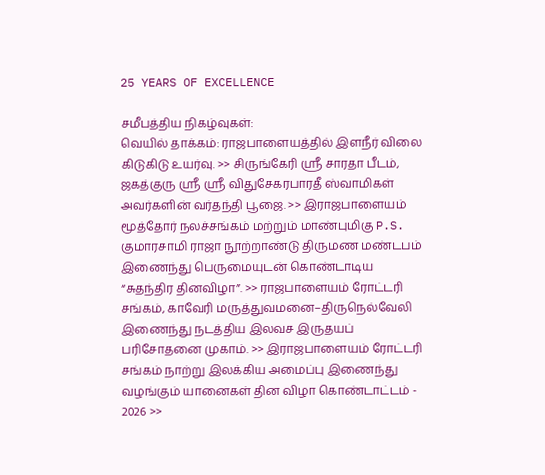25 YEARS OF EXCELLENCE

சமீபத்திய நிகழ்வுகள்:
வெயில் தாக்கம்: ராஜபாளையத்தில் இளநீர் விலை கிடுகிடு உயர்வு. >> சிருங்கேரி ஸ்ரீ சாரதா பீடம், ஜகத்குரு ஸ்ரீ ஸ்ரீ விதுசேகரபாரதீ ஸ்வாமிகள் அவர்களின் வர்தந்தி பூஜை. >> இராஜபாளையம் மூத்தோர் நலச்சங்கம் மற்றும் மாண்புமிகு P.S. குமாரசாமி ராஜா நூற்றாண்டு திருமண மண்டபம் இணைந்து பெருமையுடன் கொண்டாடிய “சுதந்திர தினவிழா”. >> ராஜபாளையம் ரோட்டரி சங்கம், காவேரி மருத்துவமனை–திருநெல்வேலி இணைந்து நடத்திய இலவச இருதயப் பரிசோதனை முகாம். >> இராஜபாளையம் ரோட்டரி சங்கம் நாற்று இலக்கிய அமைப்பு இணைந்து வழங்கும் யானைகள் தின விழா கொண்டாட்டம் - 2026 >>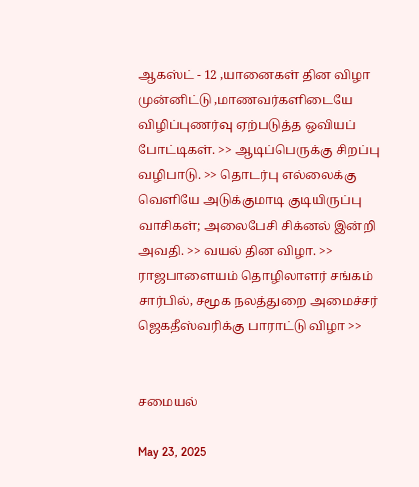ஆகஸ்ட் - 12 ,யானைகள் தின விழா முன்னிட்டு ,மாணவர்களிடையே விழிப்புணர்வு ஏற்படுத்த ஒவியப் போட்டிகள். >> ஆடிப்பெருக்கு சிறப்பு வழிபாடு. >> தொடர்பு எல்லைக்கு வெளியே அடுக்குமாடி குடியிருப்பு வாசிகள்; அலைபேசி சிக்னல் இன்றி அவதி. >> வயல் தின விழா. >> ராஜபாளையம் தொழிலாளர் சங்கம் சார்பில், சமூக நலத்துறை அமைச்சர் ஜெகதீஸ்வரிக்கு பாராட்டு விழா >>


சமையல்

May 23, 2025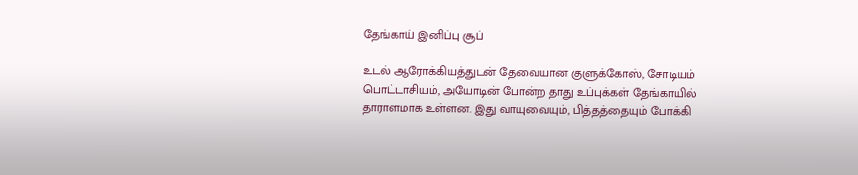தேங்காய் இனிப்பு சூப்

உடல் ஆரோக்கியத்துடன் தேவையான குளுக்கோஸ், சோடியம் பொட்டாசியம், அயோடின் போன்ற தாது உப்புக்கள் தேங்காயில் தாராளமாக உள்ளன. இது வாயுவையும், பித்தத்தையும் போக்கி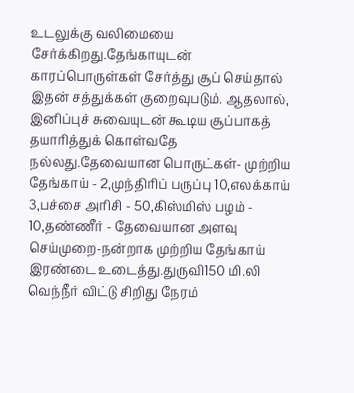உடலுக்கு வலிமையை சேர்க்கிறது.தேங்காயுடன் காரப்பொருள்கள் சேர்த்து சூப் செய்தால் இதன் சத்துக்கள் குறைவுபடும். ஆதலால், இனிப்புச் சுவையுடன் கூடிய சூப்பாகத் தயாரித்துக் கொள்வதே நல்லது.தேவையான பொருட்கள்- முற்றிய தேங்காய் - 2,முந்திரிப் பருப்பு 10,எலக்காய் 3,பச்சை அரிசி - 50,கிஸ்மிஸ் பழம் - 10,தண்ணீர் - தேவையான அளவு செய்முறை-நன்றாக முற்றிய தேங்காய் இரண்டை உடைத்து.துருவி150 மி.லி வெந்நீர் விட்டு சிறிது நேரம்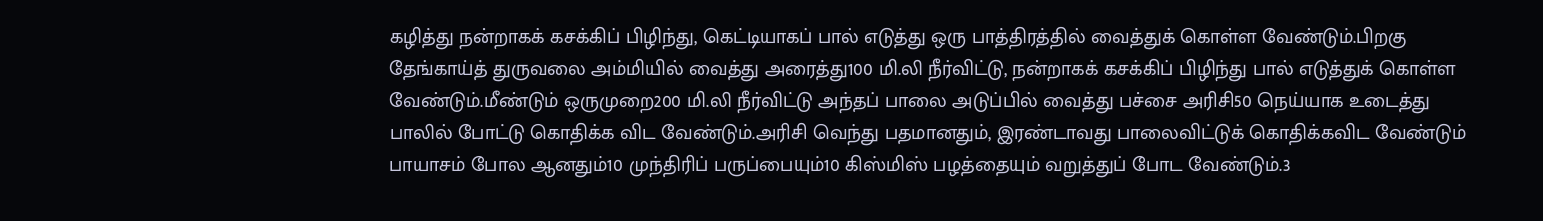கழித்து நன்றாகக் கசக்கிப் பிழிந்து, கெட்டியாகப் பால் எடுத்து ஒரு பாத்திரத்தில் வைத்துக் கொள்ள வேண்டும்.பிறகு தேங்காய்த் துருவலை அம்மியில் வைத்து அரைத்து100 மி.லி நீர்விட்டு, நன்றாகக் கசக்கிப் பிழிந்து பால் எடுத்துக் கொள்ள வேண்டும்.மீண்டும் ஒருமுறை200 மி.லி நீர்விட்டு அந்தப் பாலை அடுப்பில் வைத்து பச்சை அரிசி50 நெய்யாக உடைத்து பாலில் போட்டு கொதிக்க விட வேண்டும்.அரிசி வெந்து பதமானதும், இரண்டாவது பாலைவிட்டுக் கொதிக்கவிட வேண்டும் பாயாசம் போல ஆனதும்10 முந்திரிப் பருப்பையும்10 கிஸ்மிஸ் பழத்தையும் வறுத்துப் போட வேண்டும்.3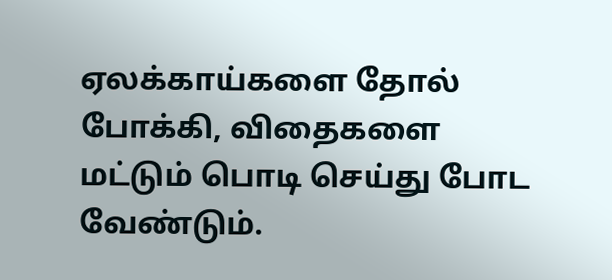ஏலக்காய்களை தோல் போக்கி, விதைகளை மட்டும் பொடி செய்து போட வேண்டும்.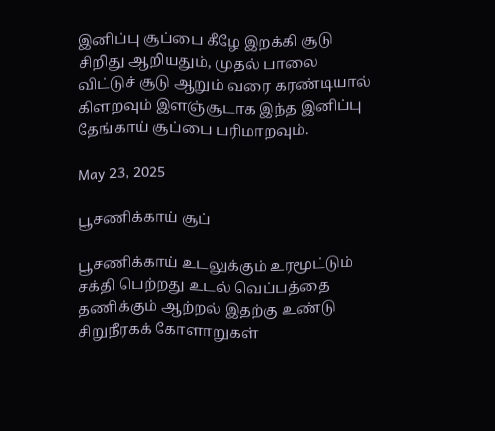இனிப்பு சூப்பை கீழே இறக்கி சூடு சிறிது ஆறியதும், முதல் பாலை விட்டுச் சூடு ஆறும் வரை கரண்டியால் கிளறவும் இளஞ்சூடாக இந்த இனிப்பு தேங்காய் சூப்பை பரிமாறவும்.

May 23, 2025

பூசணிக்காய் சூப்

பூசணிக்காய் உடலுக்கும் உரமூட்டும் சக்தி பெற்றது உடல் வெப்பத்தை தணிக்கும் ஆற்றல் இதற்கு உண்டு சிறுநீரகக் கோளாறுகள்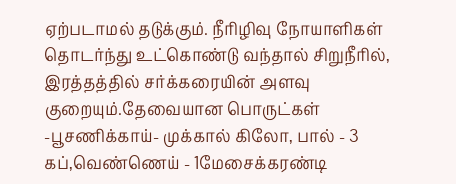ஏற்படாமல் தடுக்கும். நீரிழிவு நோயாளிகள் தொடர்ந்து உட்கொண்டு வந்தால் சிறுநீரில், இரத்தத்தில் சர்க்கரையின் அளவு குறையும்.தேவையான பொருட்கள் -பூசணிக்காய்- முக்கால் கிலோ, பால் - 3 கப்,வெண்ணெய் - 1மேசைக்கரண்டி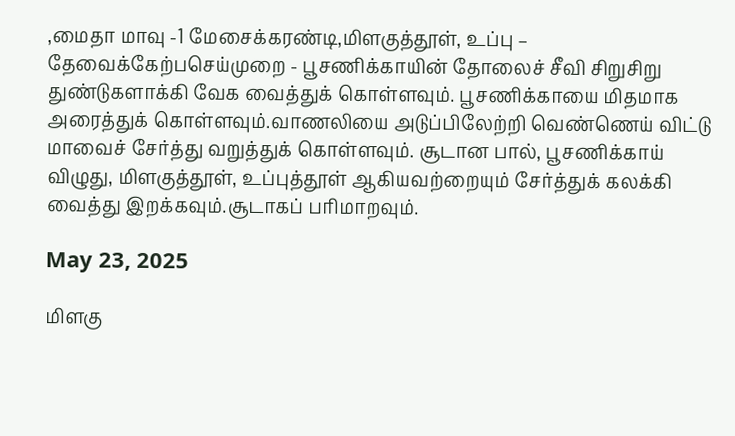,மைதா மாவு -1 மேசைக்கரண்டி,மிளகுத்தூள், உப்பு – தேவைக்கேற்பசெய்முறை - பூசணிக்காயின் தோலைச் சீவி சிறுசிறு துண்டுகளாக்கி வேக வைத்துக் கொள்ளவும். பூசணிக்காயை மிதமாக அரைத்துக் கொள்ளவும்.வாணலியை அடுப்பிலேற்றி வெண்ணெய் விட்டு மாவைச் சேர்த்து வறுத்துக் கொள்ளவும். சூடான பால், பூசணிக்காய் விழுது, மிளகுத்தூள், உப்புத்தூள் ஆகியவற்றையும் சேர்த்துக் கலக்கி வைத்து இறக்கவும்.சூடாகப் பரிமாறவும்.

May 23, 2025

மிளகு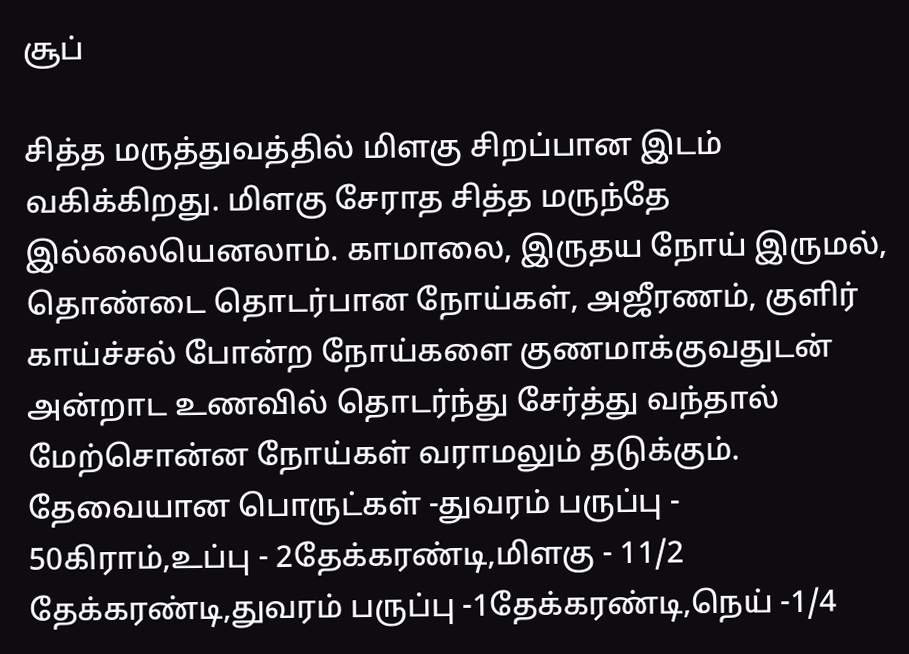சூப்

சித்த மருத்துவத்தில் மிளகு சிறப்பான இடம் வகிக்கிறது. மிளகு சேராத சித்த மருந்தே இல்லையெனலாம். காமாலை, இருதய நோய் இருமல், தொண்டை தொடர்பான நோய்கள், அஜீரணம், குளிர் காய்ச்சல் போன்ற நோய்களை குணமாக்குவதுடன் அன்றாட உணவில் தொடர்ந்து சேர்த்து வந்தால் மேற்சொன்ன நோய்கள் வராமலும் தடுக்கும். தேவையான பொருட்கள் -துவரம் பருப்பு - 50கிராம்,உப்பு - 2தேக்கரண்டி,மிளகு - 11/2 தேக்கரண்டி,துவரம் பருப்பு -1தேக்கரண்டி,நெய் -1/4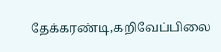தேக்கரண்டி,கறிவேப்பிலை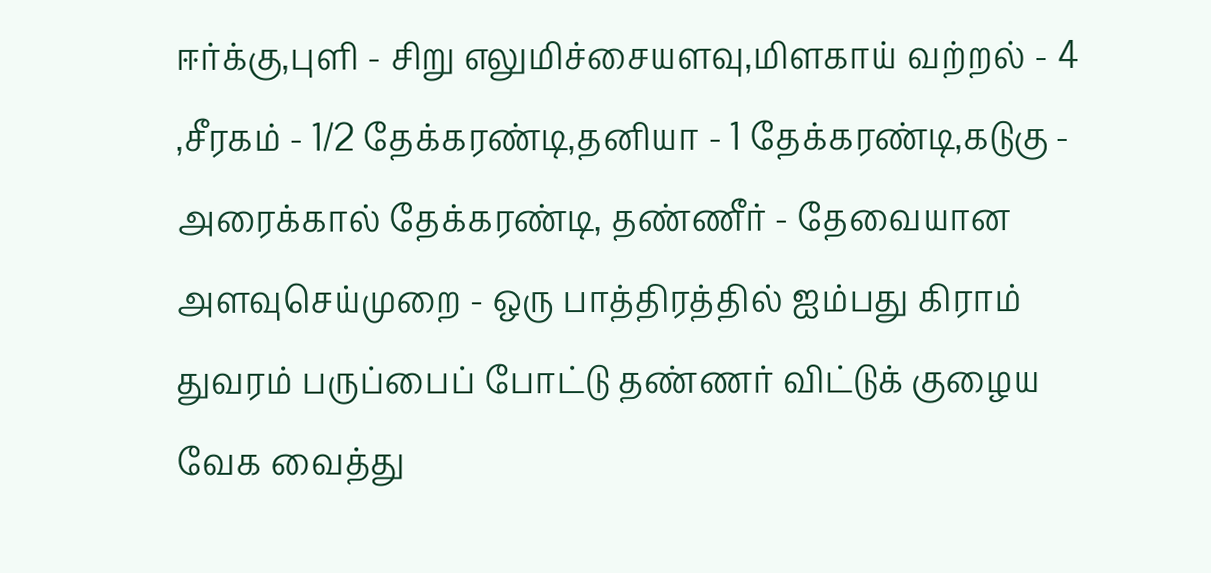ஈர்க்கு,புளி - சிறு எலுமிச்சையளவு,மிளகாய் வற்றல் - 4 ,சீரகம் - 1/2 தேக்கரண்டி,தனியா - 1 தேக்கரண்டி,கடுகு - அரைக்கால் தேக்கரண்டி, தண்ணீர் - தேவையான அளவுசெய்முறை - ஒரு பாத்திரத்தில் ஐம்பது கிராம் துவரம் பருப்பைப் போட்டு தண்ணர் விட்டுக் குழைய வேக வைத்து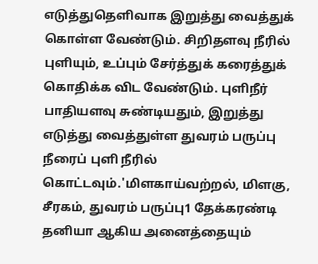எடுத்துதெளிவாக இறுத்து வைத்துக் கொள்ள வேண்டும். சிறிதளவு நீரில் புளியும், உப்பும் சேர்த்துக் கரைத்துக் கொதிக்க விட வேண்டும். புளிநீர் பாதியளவு சுண்டியதும், இறுத்து எடுத்து வைத்துள்ள துவரம் பருப்பு நீரைப் புளி நீரில் கொட்டவும்.'மிளகாய்வற்றல், மிளகு, சீரகம், துவரம் பருப்பு1 தேக்கரண்டி தனியா ஆகிய அனைத்தையும்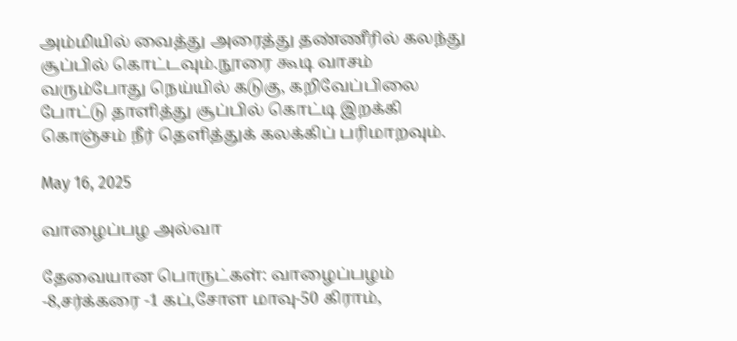அம்மியில் வைத்து அரைத்து தண்ணீரில் கலந்து சூப்பில் கொட்டவும்.நூரை கூடி வாசம் வரும்போது நெய்யில் கடுகு, கறிவேப்பிலை போட்டு தாளித்து சூப்பில் கொட்டி இறக்கி கொஞ்சம் நீர் தெளித்துக் கலக்கிப் பரிமாறவும்.

May 16, 2025

வாழைப்பழ அல்வா

தேவையான பொருட்கள்: வாழைப்பழம் -8,சர்க்கரை -1 கப்,சோள மாவு-50 கிராம்,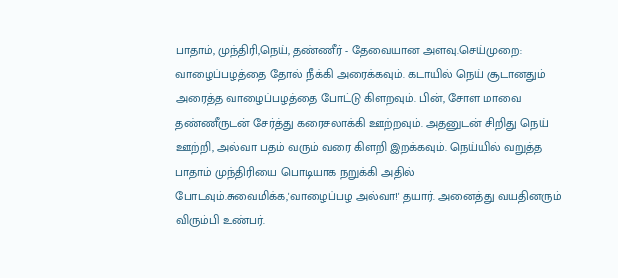பாதாம், முந்திரி,நெய், தண்ணீர் - தேவையான அளவு.செய்முறை: வாழைப்பழத்தை தோல் நீக்கி அரைக்கவும். கடாயில் நெய் சூடானதும் அரைத்த வாழைப்பழத்தை போட்டு கிளறவும். பின், சோள மாவை தண்ணீருடன் சேர்த்து கரைசலாக்கி ஊற்றவும். அதனுடன் சிறிது நெய் ஊற்றி, அல்வா பதம் வரும் வரை கிளறி இறக்கவும். நெய்யில் வறுத்த பாதாம் முந்திரியை பொடியாக நறுக்கி அதில் போடவும்.சுவைமிக்க,'வாழைப்பழ அல்வா!' தயார். அனைத்து வயதினரும் விரும்பி உண்பர்.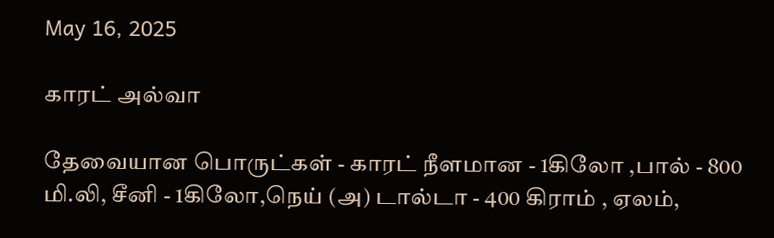May 16, 2025

காரட் அல்வா

தேவையான பொருட்கள் - காரட் நீளமான - 1கிலோ ,பால் - 800 மி.லி, சீனி - 1கிலோ,நெய் (அ) டால்டா - 400 கிராம் , ஏலம்,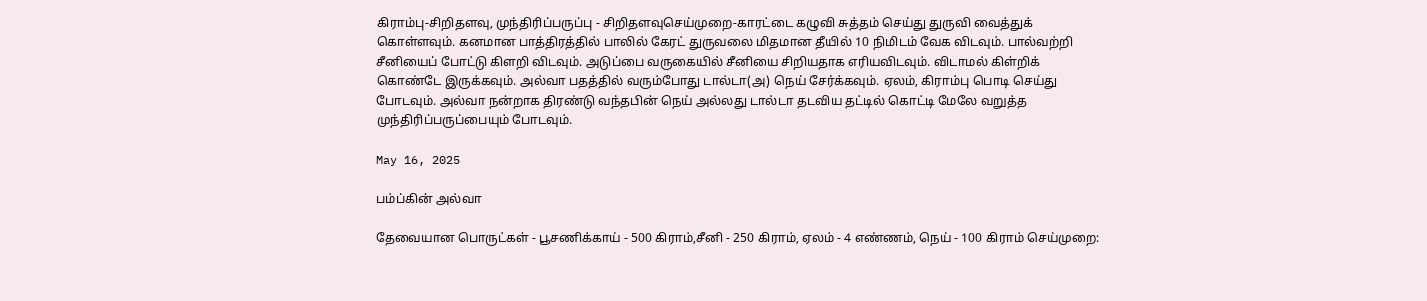கிராம்பு-சிறிதளவு, முந்திரிப்பருப்பு - சிறிதளவுசெய்முறை-காரட்டை கழுவி சுத்தம் செய்து துருவி வைத்துக் கொள்ளவும். கனமான பாத்திரத்தில் பாலில் கேரட் துருவலை மிதமான தீயில் 10 நிமிடம் வேக விடவும். பால்வற்றி சீனியைப் போட்டு கிளறி விடவும். அடுப்பை வருகையில் சீனியை சிறியதாக எரியவிடவும். விடாமல் கிள்றிக் கொண்டே இருக்கவும். அல்வா பதத்தில் வரும்போது டால்டா(அ) நெய் சேர்க்கவும். ஏலம், கிராம்பு பொடி செய்து போடவும். அல்வா நன்றாக திரண்டு வந்தபின் நெய் அல்லது டால்டா தடவிய தட்டில் கொட்டி மேலே வறுத்த முந்திரிப்பருப்பையும் போடவும்.

May 16, 2025

பம்ப்கின் அல்வா

தேவையான பொருட்கள் - பூசணிக்காய் - 500 கிராம்,சீனி - 250 கிராம், ஏலம் - 4 எண்ணம், நெய் - 100 கிராம் செய்முறை: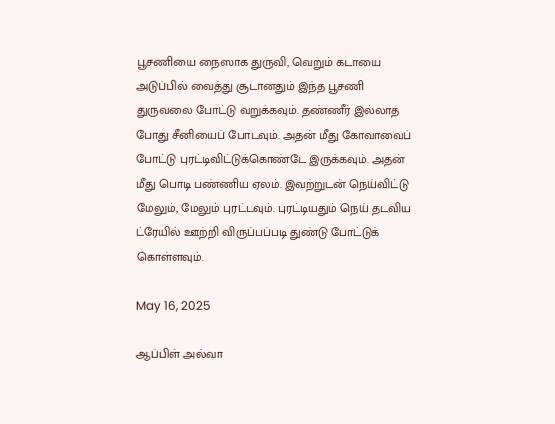பூசணியை நைஸாக துருவி, வெறும் கடாயை அடுப்பில் வைத்து சூடானதும் இந்த பூசணி துருவலை போட்டு வறுக்கவும். தண்ணீர் இல்லாத போது சீனியைப் போடவும். அதன் மீது கோவாவைப் போட்டு புரட்டிவிட்டுக்கொண்டே இருக்கவும். அதன் மீது பொடி பண்ணிய ஏலம். இவற்றுடன் நெய்விட்டு மேலும், மேலும் புரட்டவும். புரட்டியதும் நெய் தடவிய ட்ரேயில் ஊற்றி விருப்பப்படி துண்டு போட்டுக் கொள்ளவும்.

May 16, 2025

ஆப்பிள் அல்வா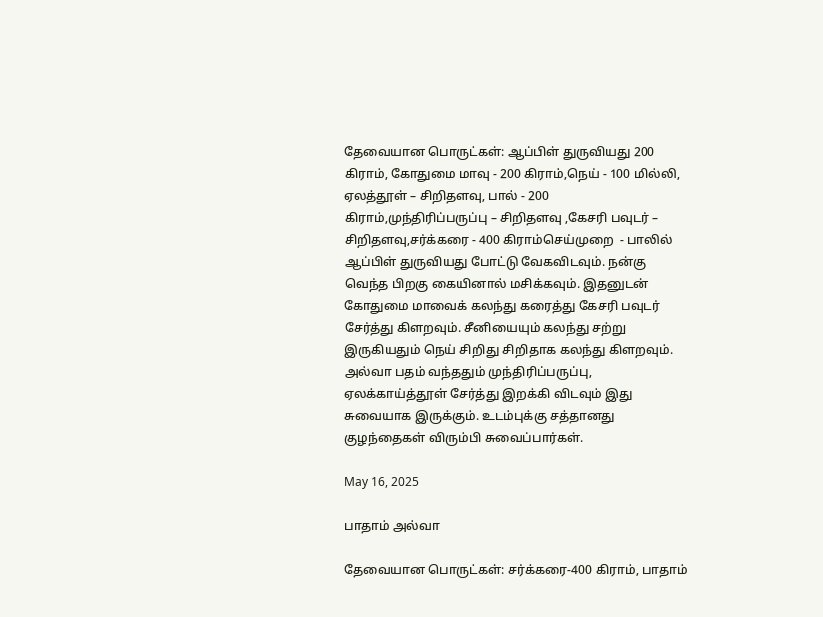தேவையான பொருட்கள்: ஆப்பிள் துருவியது 200 கிராம், கோதுமை மாவு - 200 கிராம்,நெய் - 100 மில்லி, ஏலத்தூள் – சிறிதளவு, பால் - 200 கிராம்,முந்திரிப்பருப்பு – சிறிதளவு ,கேசரி பவுடர் – சிறிதளவு,சர்க்கரை - 400 கிராம்செய்முறை  - பாலில் ஆப்பிள் துருவியது போட்டு வேகவிடவும். நன்கு வெந்த பிறகு கையினால் மசிக்கவும். இதனுடன் கோதுமை மாவைக் கலந்து கரைத்து கேசரி பவுடர் சேர்த்து கிளறவும். சீனியையும் கலந்து சற்று இருகியதும் நெய் சிறிது சிறிதாக கலந்து கிளறவும். அல்வா பதம் வந்ததும் முந்திரிப்பருப்பு, ஏலக்காய்த்தூள் சேர்த்து இறக்கி விடவும் இது சுவையாக இருக்கும். உடம்புக்கு சத்தானது குழந்தைகள் விரும்பி சுவைப்பார்கள்.

May 16, 2025

பாதாம் அல்வா

தேவையான பொருட்கள்: சர்க்கரை-400 கிராம், பாதாம்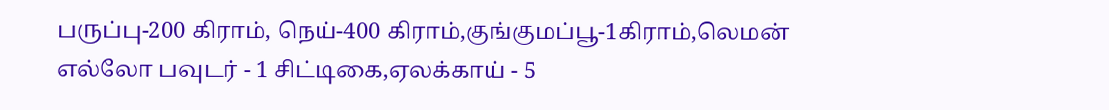பருப்பு-200 கிராம், நெய்-400 கிராம்,குங்குமப்பூ-1கிராம்,லெமன் எல்லோ பவுடர் - 1 சிட்டிகை,ஏலக்காய் - 5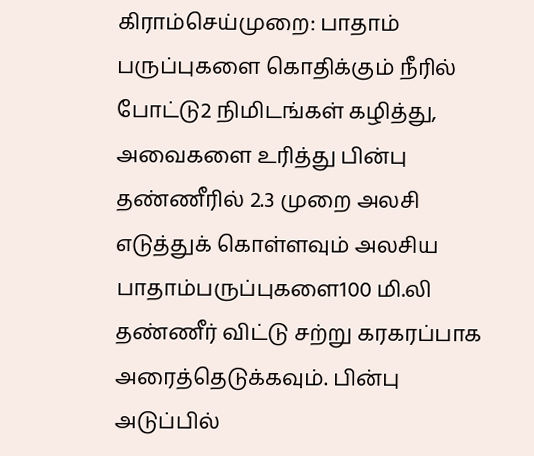கிராம்செய்முறை: பாதாம் பருப்புகளை கொதிக்கும் நீரில் போட்டு2 நிமிடங்கள் கழித்து, அவைகளை உரித்து பின்பு தண்ணீரில் 2.3 முறை அலசி எடுத்துக் கொள்ளவும் அலசிய பாதாம்பருப்புகளை100 மி.லி தண்ணீர் விட்டு சற்று கரகரப்பாக அரைத்தெடுக்கவும். பின்பு அடுப்பில்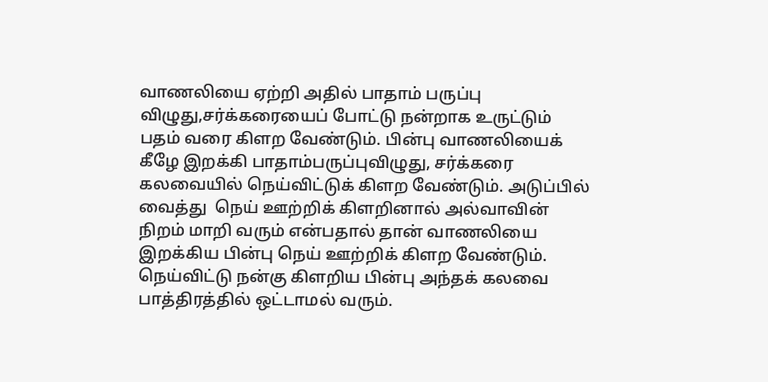வாணலியை ஏற்றி அதில் பாதாம் பருப்பு விழுது,சர்க்கரையைப் போட்டு நன்றாக உருட்டும் பதம் வரை கிளற வேண்டும். பின்பு வாணலியைக் கீழே இறக்கி பாதாம்பருப்புவிழுது, சர்க்கரை கலவையில் நெய்விட்டுக் கிளற வேண்டும். அடுப்பில் வைத்து  நெய் ஊற்றிக் கிளறினால் அல்வாவின் நிறம் மாறி வரும் என்பதால் தான் வாணலியை இறக்கிய பின்பு நெய் ஊற்றிக் கிளற வேண்டும். நெய்விட்டு நன்கு கிளறிய பின்பு அந்தக் கலவை பாத்திரத்தில் ஒட்டாமல் வரும்.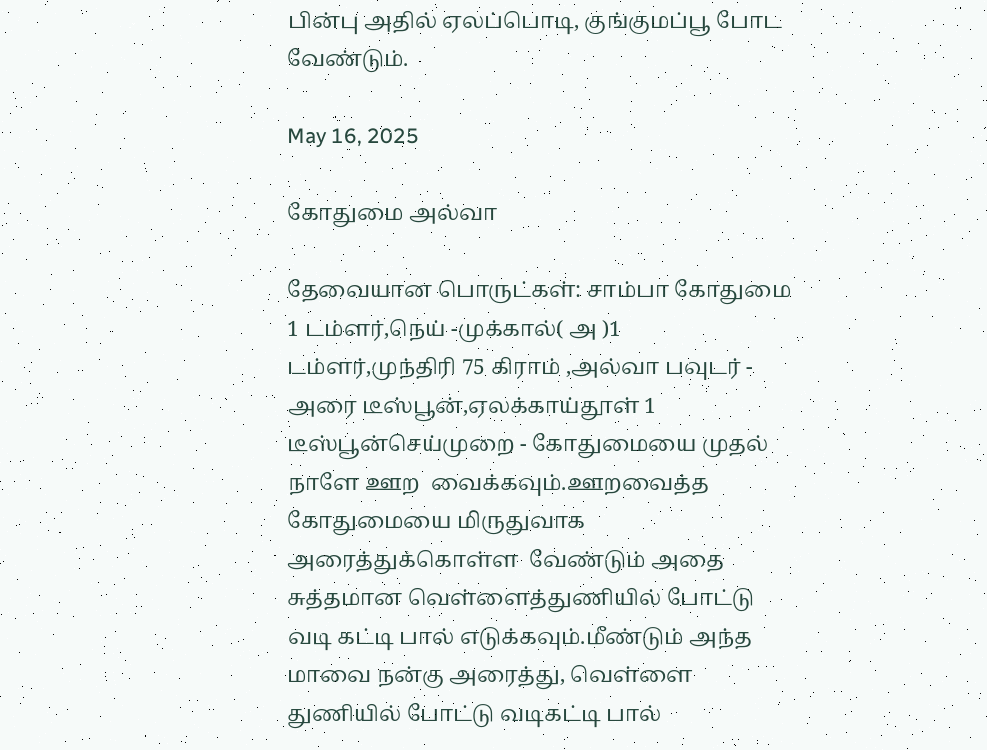பின்பு அதில் ஏலப்பொடி, குங்குமப்பூ போட வேண்டும்.

May 16, 2025

கோதுமை அல்வா

தேவையான பொருட்கள்: சாம்பா கோதுமை 1 டம்ளர்,நெய் -முக்கால்( அ )1 டம்ளர்,முந்திரி 75 கிராம் ,அல்வா பவுடர் - அரை டீஸ்பூன்,ஏலக்காய்தூள் 1 டீஸ்பூன்செய்முறை - கோதுமையை முதல் நாளே ஊற  வைக்கவும்.ஊறவைத்த கோதுமையை மிருதுவாக அரைத்துக்கொள்ள  வேண்டும் அதை சுத்தமான வெள்ளைத்துணியில் போட்டு வடி கட்டி பால் எடுக்கவும்.மீண்டும் அந்த மாவை நன்கு அரைத்து, வெள்ளை துணியில் போட்டு வடிகட்டி பால்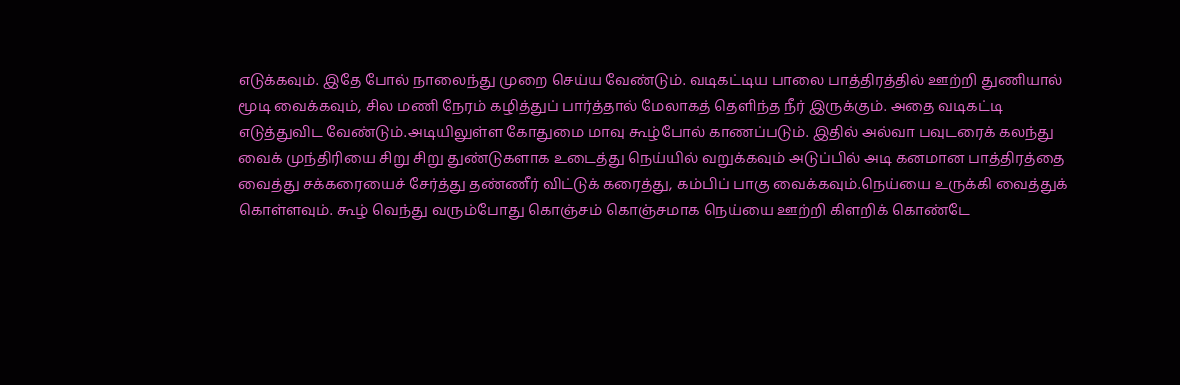எடுக்கவும். இதே போல் நாலைந்து முறை செய்ய வேண்டும். வடிகட்டிய பாலை பாத்திரத்தில் ஊற்றி துணியால் மூடி வைக்கவும், சில மணி நேரம் கழித்துப் பார்த்தால் மேலாகத் தெளிந்த நீர் இருக்கும். அதை வடிகட்டி எடுத்துவிட வேண்டும்.அடியிலுள்ள கோதுமை மாவு கூழ்போல் காணப்படும். இதில் அல்வா பவுடரைக் கலந்து வைக் முந்திரியை சிறு சிறு துண்டுகளாக உடைத்து நெய்யில் வறுக்கவும் அடுப்பில் அடி கனமான பாத்திரத்தை வைத்து சக்கரையைச் சேர்த்து தண்ணீர் விட்டுக் கரைத்து, கம்பிப் பாகு வைக்கவும்.நெய்யை உருக்கி வைத்துக் கொள்ளவும். கூழ் வெந்து வரும்போது கொஞ்சம் கொஞ்சமாக நெய்யை ஊற்றி கிளறிக் கொண்டே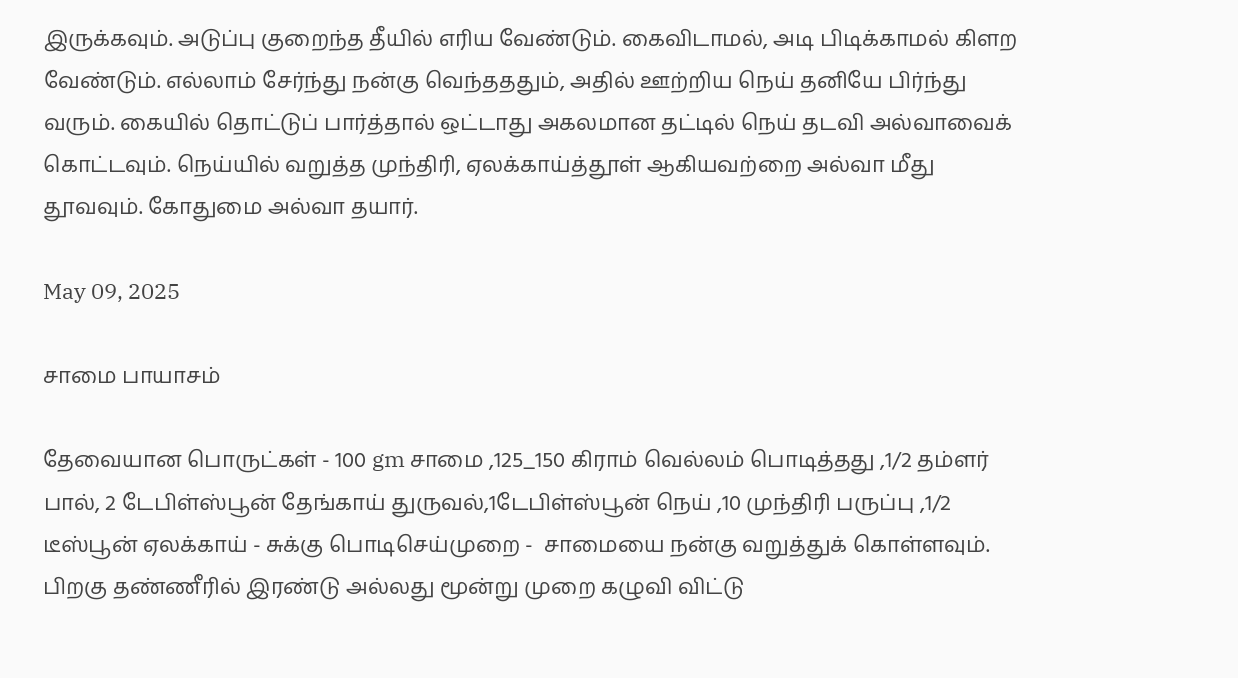இருக்கவும். அடுப்பு குறைந்த தீயில் எரிய வேண்டும். கைவிடாமல், அடி பிடிக்காமல் கிளற வேண்டும். எல்லாம் சேர்ந்து நன்கு வெந்தததும், அதில் ஊற்றிய நெய் தனியே பிர்ந்து வரும். கையில் தொட்டுப் பார்த்தால் ஒட்டாது அகலமான தட்டில் நெய் தடவி அல்வாவைக் கொட்டவும். நெய்யில் வறுத்த முந்திரி, ஏலக்காய்த்தூள் ஆகியவற்றை அல்வா மீது தூவவும். கோதுமை அல்வா தயார்.

May 09, 2025

சாமை பாயாசம்

தேவையான பொருட்கள் - 100 gm சாமை ,125_150 கிராம் வெல்லம் பொடித்தது ,1/2 தம்ளர் பால், 2 டேபிள்ஸ்பூன் தேங்காய் துருவல்,1டேபிள்ஸ்பூன் நெய் ,10 முந்திரி பருப்பு ,1/2 டீஸ்பூன் ஏலக்காய் - சுக்கு பொடிசெய்முறை -  சாமையை நன்கு வறுத்துக் கொள்ளவும். பிறகு தண்ணீரில் இரண்டு அல்லது மூன்று முறை கழுவி விட்டு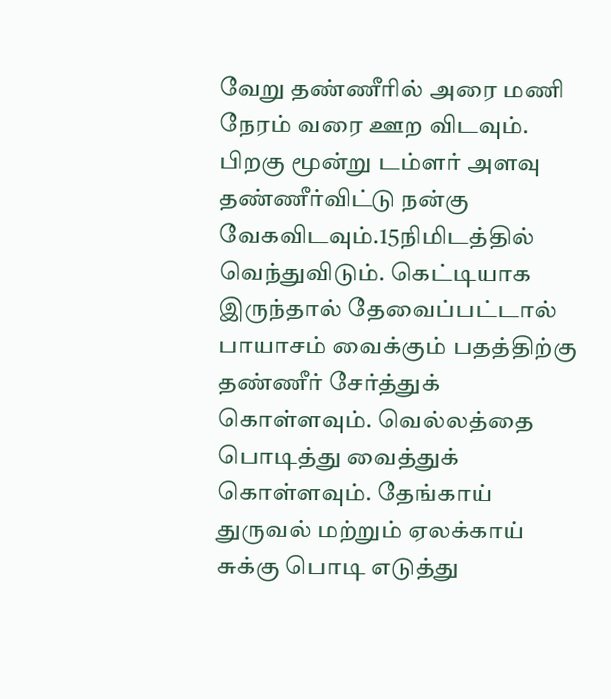வேறு தண்ணீரில் அரை மணி நேரம் வரை ஊற விடவும். பிறகு மூன்று டம்ளர் அளவு தண்ணீர்விட்டு நன்கு வேகவிடவும்.15நிமிடத்தில் வெந்துவிடும். கெட்டியாக இருந்தால் தேவைப்பட்டால் பாயாசம் வைக்கும் பதத்திற்கு தண்ணீர் சேர்த்துக் கொள்ளவும். வெல்லத்தை பொடித்து வைத்துக் கொள்ளவும். தேங்காய் துருவல் மற்றும் ஏலக்காய் சுக்கு பொடி எடுத்து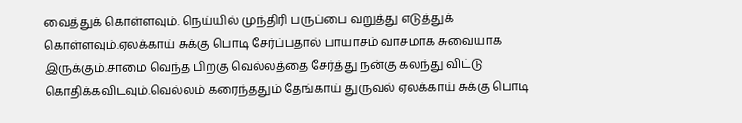வைத்துக் கொள்ளவும். நெய்யில் முந்திரி பருப்பை வறுத்து எடுத்துக் கொள்ளவும்.ஏலக்காய் சுக்கு பொடி சேர்ப்பதால் பாயாசம் வாசமாக சுவையாக இருக்கும்.சாமை வெந்த பிறகு வெல்லத்தை சேர்த்து நன்கு கலந்து விட்டு கொதிக்கவிடவும்.வெல்லம் கரைந்ததும் தேங்காய் துருவல் ஏலக்காய் சுக்கு பொடி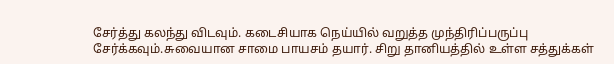சேர்த்து கலந்து விடவும். கடைசியாக நெய்யில் வறுத்த முந்திரிப்பருப்பு சேர்க்கவும்.சுவையான சாமை பாயசம் தயார். சிறு தானியத்தில் உள்ள சத்துக்கள்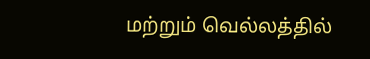மற்றும் வெல்லத்தில்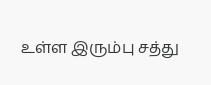உள்ள இரும்பு சத்து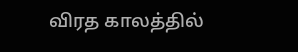விரத காலத்தில்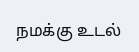நமக்கு உடல்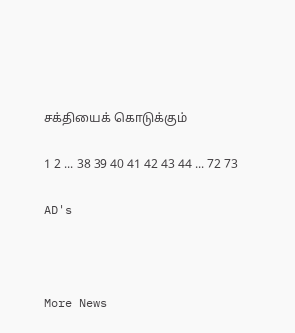சக்தியைக் கொடுக்கும்

1 2 ... 38 39 40 41 42 43 44 ... 72 73

AD's



More News